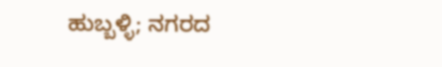ಹುಬ್ಬಳ್ಳಿ; ನಗರದ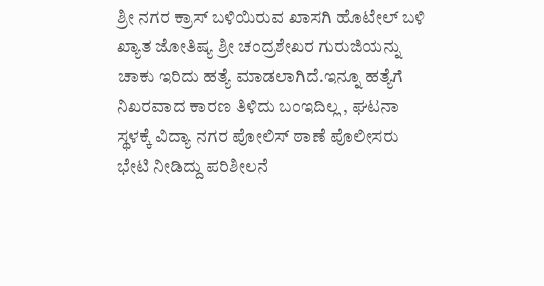ಶ್ರೀ ನಗರ ಕ್ರಾಸ್ ಬಳಿಯಿರುವ ಖಾಸಗಿ ಹೊಟೇಲ್ ಬಳಿ ಖ್ಯಾತ ಜೋತಿಷ್ಯ ಶ್ರೀ ಚಂದ್ರಶೇಖರ ಗುರುಜಿಯನ್ನು ಚಾಕು ಇರಿದು ಹತ್ಯೆ ಮಾಡಲಾಗಿದೆ.ಇನ್ನೂ ಹತ್ಯೆಗೆ ನಿಖರವಾದ ಕಾರಣ ತಿಳಿದು ಬಂಇದಿಲ್ಲ , ಘಟನಾ ಸ್ಥಳಕ್ಕೆ ವಿದ್ಯಾ ನಗರ ಪೋಲಿಸ್ ಠಾಣೆ ಪೊಲೀಸರು ಭೇಟಿ ನೀಡಿದ್ದು ಪರಿಶೀಲನೆ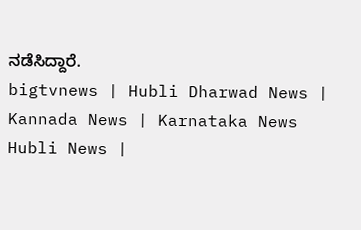ನಡೆಸಿದ್ದಾರೆ.
bigtvnews | Hubli Dharwad News | Kannada News | Karnataka News Hubli News |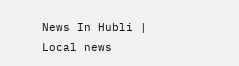News In Hubli | Local news